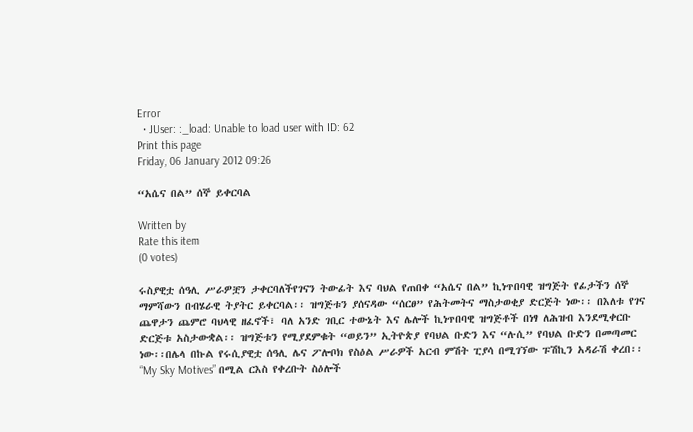Error
  • JUser: :_load: Unable to load user with ID: 62
Print this page
Friday, 06 January 2012 09:26

“አሴና በል” ሰኞ ይቀርባል

Written by
Rate this item
(0 votes)

ሩስያዊቷ ሰዓሊ ሥራዎቿን ታቀርባለችየገናን ትውፊት እና ባህል የጠበቀ “አሴና በል” ኪነጥበባዊ ዝግጅት የፊታችን ሰኞ ማምሻውን በብሄራዊ ትያትር ይቀርባል፡፡ ዝግጅቱን ያሰናዳው “ሰርፀ” የሕትመትና ማስታወቂያ ድርጅት ነው፡፡ በእለቱ የገና ጨዋታን ጨምሮ ባህላዊ ዘፈኖች፣ ባለ አንድ ገቢር ተውኔት እና ሌሎች ኪነጥበባዊ ዝግጅቶች በነፃ ለሕዝብ እንደሚቀርቡ ድርጅቱ አስታውቋል፡፡ ዝግጅቱን የሚያደምቁት “ወይን” ኢትዮጵያ የባህል ቡድን እና “ሉሲ” የባህል ቡድን በመጣመር ነው፡፡በሌላ በኩል የሩሲያዊቷ ሰዓሊ ሌና ፖሎቦክ የስዕል ሥራዎች አርብ ምሽት ፒያሳ በሚገኘው ፑሽኪን አዳራሽ ቀረበ፡፡ “My Sky Motives” በሚል ርእስ የቀረቡት ስዕሎች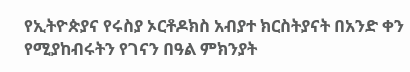የኢትዮጵያና የሩስያ ኦርቶዶክስ አብያተ ክርስትያናት በአንድ ቀን የሚያከብሩትን የገናን በዓል ምክንያት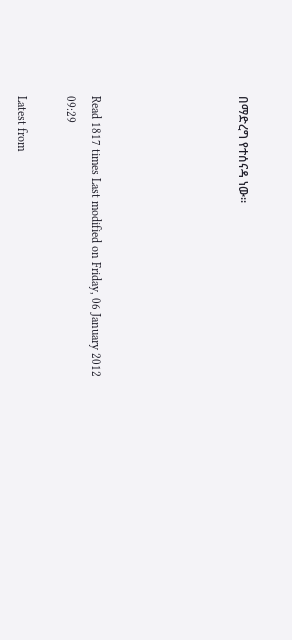በማድረግ የተሰናዳ ነው፡፡





Read 1817 times Last modified on Friday, 06 January 2012 09:29

Latest from